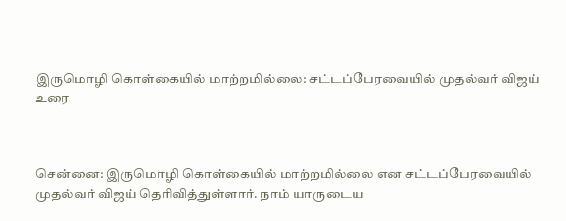இருமொழி கொள்கையில் மாற்றமில்லை: சட்டப்பேரவையில் முதல்வர் விஜய் உரை



சென்னை: இருமொழி கொள்கையில் மாற்றமில்லை என சட்டப்பேரவையில் முதல்வர் விஜய் தெரிவித்துள்ளார். நாம் யாருடைய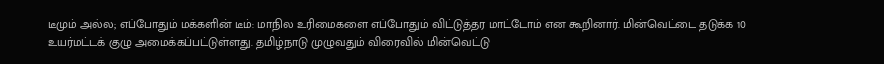டீமும் அல்ல; எப்போதும் மக்களின் டீம்: மாநில உரிமைகளை எப்போதும் விட்டுத்தர மாட்டோம் என கூறினார். மின்வெட்டை தடுக்க 10 உயர்மட்டக் குழு அமைக்கப்பட்டுள்ளது. தமிழ்நாடு முழுவதும் விரைவில் மின்வெட்டு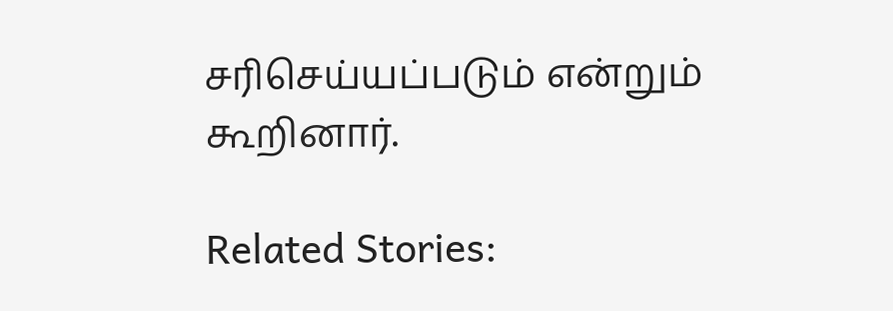சரிசெய்யப்படும் என்றும் கூறினார்.

Related Stories: